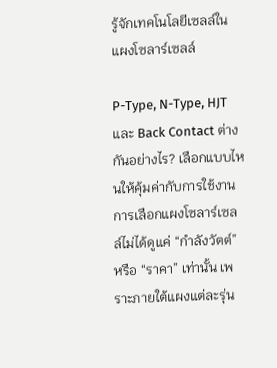รู้จักเทคโนโลยีเซลล์ในแผงโซลาร์เซลล์

P-Type, N-Type, HJT และ Back Contact ต่างกันอย่างไร? เลือกแบบไหนให้คุ้มค่ากับการใช้งาน
การเลือกแผงโซลาร์เซลล์ไม่ได้ดูแค่ “กำลังวัตต์” หรือ “ราคา” เท่านั้น เพราะภายใต้แผงแต่ละรุ่น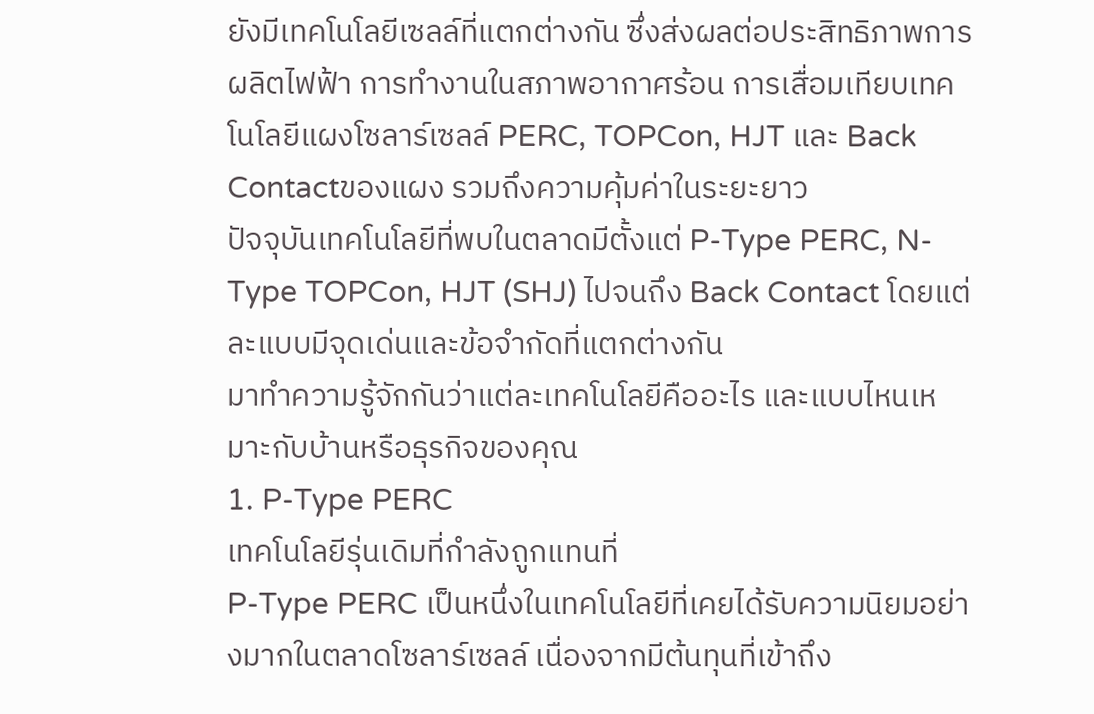ยังมีเทคโนโลยีเซลล์ที่แตกต่างกัน ซึ่งส่งผลต่อประสิทธิภาพการผลิตไฟฟ้า การทำงานในสภาพอากาศร้อน การเสื่อมเทียบเทคโนโลยีแผงโซลาร์เซลล์ PERC, TOPCon, HJT และ Back Contactของแผง รวมถึงความคุ้มค่าในระยะยาว
ปัจจุบันเทคโนโลยีที่พบในตลาดมีตั้งแต่ P-Type PERC, N-Type TOPCon, HJT (SHJ) ไปจนถึง Back Contact โดยแต่ละแบบมีจุดเด่นและข้อจำกัดที่แตกต่างกัน
มาทำความรู้จักกันว่าแต่ละเทคโนโลยีคืออะไร และแบบไหนเหมาะกับบ้านหรือธุรกิจของคุณ
1. P-Type PERC
เทคโนโลยีรุ่นเดิมที่กำลังถูกแทนที่
P-Type PERC เป็นหนึ่งในเทคโนโลยีที่เคยได้รับความนิยมอย่างมากในตลาดโซลาร์เซลล์ เนื่องจากมีต้นทุนที่เข้าถึง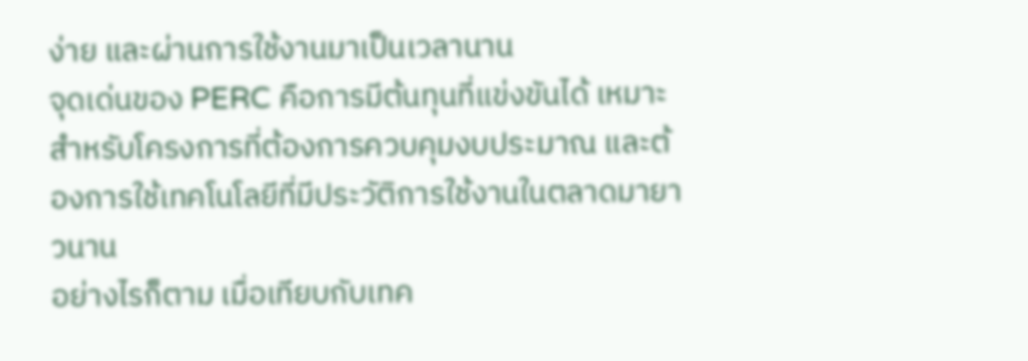ง่าย และผ่านการใช้งานมาเป็นเวลานาน
จุดเด่นของ PERC คือการมีต้นทุนที่แข่งขันได้ เหมาะสำหรับโครงการที่ต้องการควบคุมงบประมาณ และต้องการใช้เทคโนโลยีที่มีประวัติการใช้งานในตลาดมายาวนาน
อย่างไรก็ตาม เมื่อเทียบกับเทค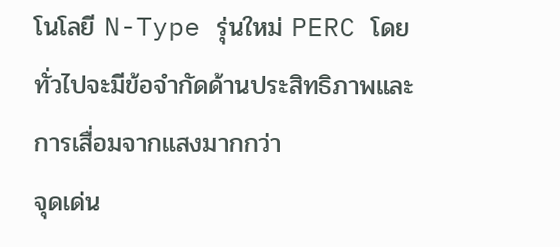โนโลยี N-Type รุ่นใหม่ PERC โดยทั่วไปจะมีข้อจำกัดด้านประสิทธิภาพและการเสื่อมจากแสงมากกว่า
จุดเด่น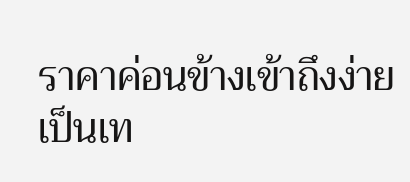ราคาค่อนข้างเข้าถึงง่าย
เป็นเท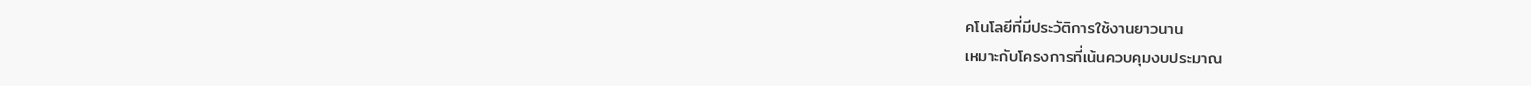คโนโลยีที่มีประวัติการใช้งานยาวนาน
เหมาะกับโครงการที่เน้นควบคุมงบประมาณ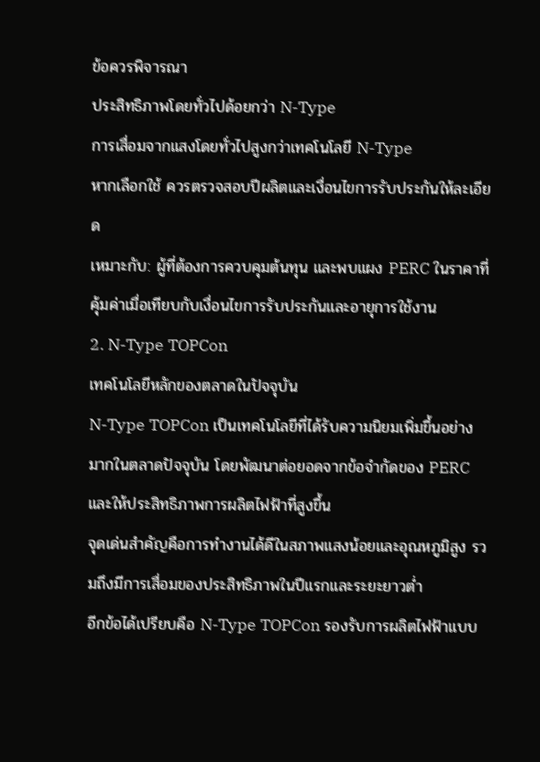ข้อควรพิจารณา
ประสิทธิภาพโดยทั่วไปด้อยกว่า N-Type
การเสื่อมจากแสงโดยทั่วไปสูงกว่าเทคโนโลยี N-Type
หากเลือกใช้ ควรตรวจสอบปีผลิตและเงื่อนไขการรับประกันให้ละเอียด
เหมาะกับ: ผู้ที่ต้องการควบคุมต้นทุน และพบแผง PERC ในราคาที่คุ้มค่าเมื่อเทียบกับเงื่อนไขการรับประกันและอายุการใช้งาน
2. N-Type TOPCon
เทคโนโลยีหลักของตลาดในปัจจุบัน
N-Type TOPCon เป็นเทคโนโลยีที่ได้รับความนิยมเพิ่มขึ้นอย่างมากในตลาดปัจจุบัน โดยพัฒนาต่อยอดจากข้อจำกัดของ PERC และให้ประสิทธิภาพการผลิตไฟฟ้าที่สูงขึ้น
จุดเด่นสำคัญคือการทำงานได้ดีในสภาพแสงน้อยและอุณหภูมิสูง รวมถึงมีการเสื่อมของประสิทธิภาพในปีแรกและระยะยาวต่ำ
อีกข้อได้เปรียบคือ N-Type TOPCon รองรับการผลิตไฟฟ้าแบบ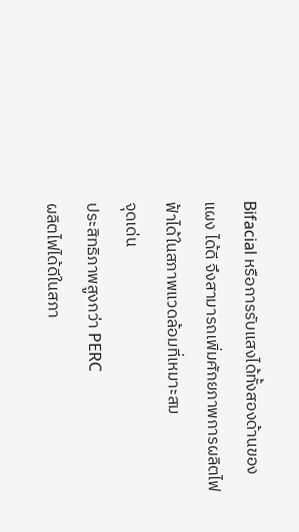Bifacial หรือการรับแสงได้ทั้งสองด้านของแผง ได้ดี จึงสามารถเพิ่มศักยภาพการผลิตไฟฟ้าได้ในสภาพแวดล้อมที่เหมาะสม
จุดเด่น
ประสิทธิภาพสูงกว่า PERC
ผลิตไฟได้ดีในสภา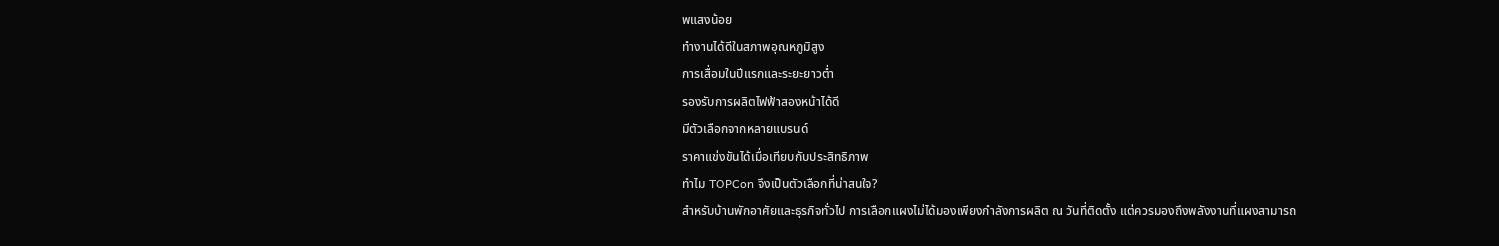พแสงน้อย
ทำงานได้ดีในสภาพอุณหภูมิสูง
การเสื่อมในปีแรกและระยะยาวต่ำ
รองรับการผลิตไฟฟ้าสองหน้าได้ดี
มีตัวเลือกจากหลายแบรนด์
ราคาแข่งขันได้เมื่อเทียบกับประสิทธิภาพ
ทำไม TOPCon จึงเป็นตัวเลือกที่น่าสนใจ?
สำหรับบ้านพักอาศัยและธุรกิจทั่วไป การเลือกแผงไม่ได้มองเพียงกำลังการผลิต ณ วันที่ติดตั้ง แต่ควรมองถึงพลังงานที่แผงสามารถ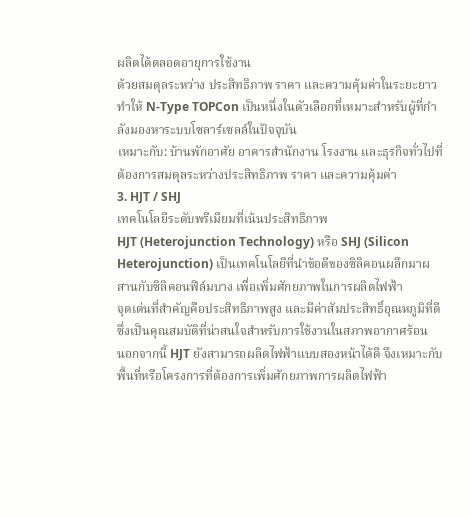ผลิตได้ตลอดอายุการใช้งาน
ด้วยสมดุลระหว่าง ประสิทธิภาพ ราคา และความคุ้มค่าในระยะยาว ทำให้ N-Type TOPCon เป็นหนึ่งในตัวเลือกที่เหมาะสำหรับผู้ที่กำลังมองหาระบบโซลาร์เซลล์ในปัจจุบัน
เหมาะกับ: บ้านพักอาศัย อาคารสำนักงาน โรงงาน และธุรกิจทั่วไปที่ต้องการสมดุลระหว่างประสิทธิภาพ ราคา และความคุ้มค่า
3. HJT / SHJ
เทคโนโลยีระดับพรีเมียมที่เน้นประสิทธิภาพ
HJT (Heterojunction Technology) หรือ SHJ (Silicon Heterojunction) เป็นเทคโนโลยีที่นำข้อดีของซิลิคอนผลึกมาผสานกับซิลิคอนฟิล์มบาง เพื่อเพิ่มศักยภาพในการผลิตไฟฟ้า
จุดเด่นที่สำคัญคือประสิทธิภาพสูง และมีค่าสัมประสิทธิ์อุณหภูมิที่ดี ซึ่งเป็นคุณสมบัติที่น่าสนใจสำหรับการใช้งานในสภาพอากาศร้อน
นอกจากนี้ HJT ยังสามารถผลิตไฟฟ้าแบบสองหน้าได้ดี จึงเหมาะกับพื้นที่หรือโครงการที่ต้องการเพิ่มศักยภาพการผลิตไฟฟ้า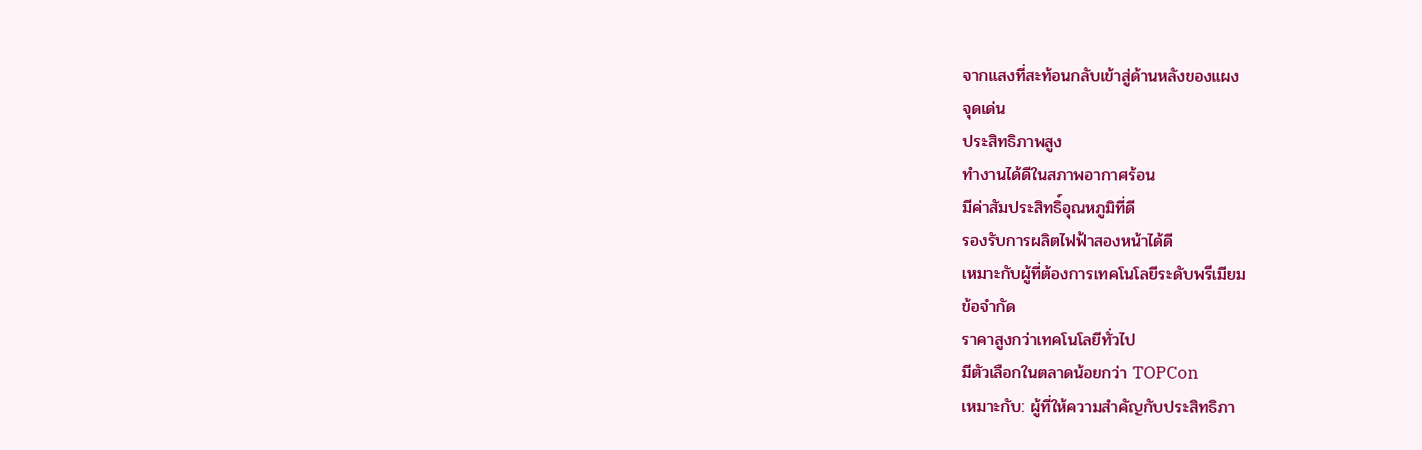จากแสงที่สะท้อนกลับเข้าสู่ด้านหลังของแผง
จุดเด่น
ประสิทธิภาพสูง
ทำงานได้ดีในสภาพอากาศร้อน
มีค่าสัมประสิทธิ์อุณหภูมิที่ดี
รองรับการผลิตไฟฟ้าสองหน้าได้ดี
เหมาะกับผู้ที่ต้องการเทคโนโลยีระดับพรีเมียม
ข้อจำกัด
ราคาสูงกว่าเทคโนโลยีทั่วไป
มีตัวเลือกในตลาดน้อยกว่า TOPCon
เหมาะกับ: ผู้ที่ให้ความสำคัญกับประสิทธิภา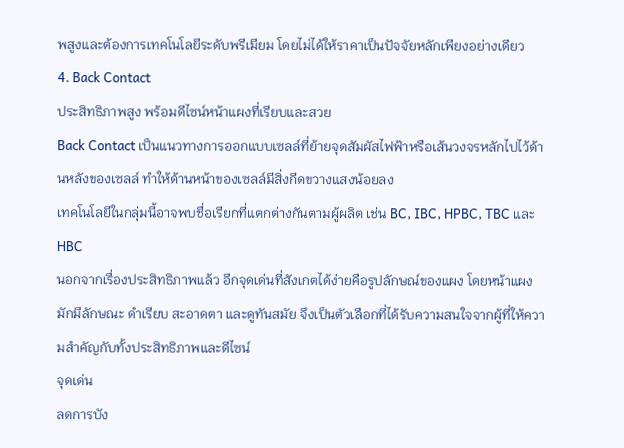พสูงและต้องการเทคโนโลยีระดับพรีเมียม โดยไม่ได้ให้ราคาเป็นปัจจัยหลักเพียงอย่างเดียว
4. Back Contact
ประสิทธิภาพสูง พร้อมดีไซน์หน้าแผงที่เรียบและสวย
Back Contact เป็นแนวทางการออกแบบเซลล์ที่ย้ายจุดสัมผัสไฟฟ้าหรือเส้นวงจรหลักไปไว้ด้านหลังของเซลล์ ทำให้ด้านหน้าของเซลล์มีสิ่งกีดขวางแสงน้อยลง
เทคโนโลยีในกลุ่มนี้อาจพบชื่อเรียกที่แตกต่างกันตามผู้ผลิต เช่น BC, IBC, HPBC, TBC และ HBC
นอกจากเรื่องประสิทธิภาพแล้ว อีกจุดเด่นที่สังเกตได้ง่ายคือรูปลักษณ์ของแผง โดยหน้าแผงมักมีลักษณะ ดำเรียบ สะอาดตา และดูทันสมัย จึงเป็นตัวเลือกที่ได้รับความสนใจจากผู้ที่ให้ความสำคัญกับทั้งประสิทธิภาพและดีไซน์
จุดเด่น
ลดการบัง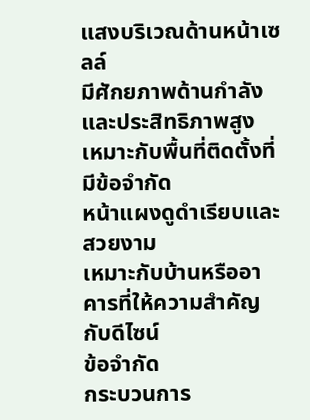แสงบริเวณด้านหน้าเซลล์
มีศักยภาพด้านกำลังและประสิทธิภาพสูง
เหมาะกับพื้นที่ติดตั้งที่มีข้อจำกัด
หน้าแผงดูดำเรียบและสวยงาม
เหมาะกับบ้านหรืออาคารที่ให้ความสำคัญกับดีไซน์
ข้อจำกัด
กระบวนการ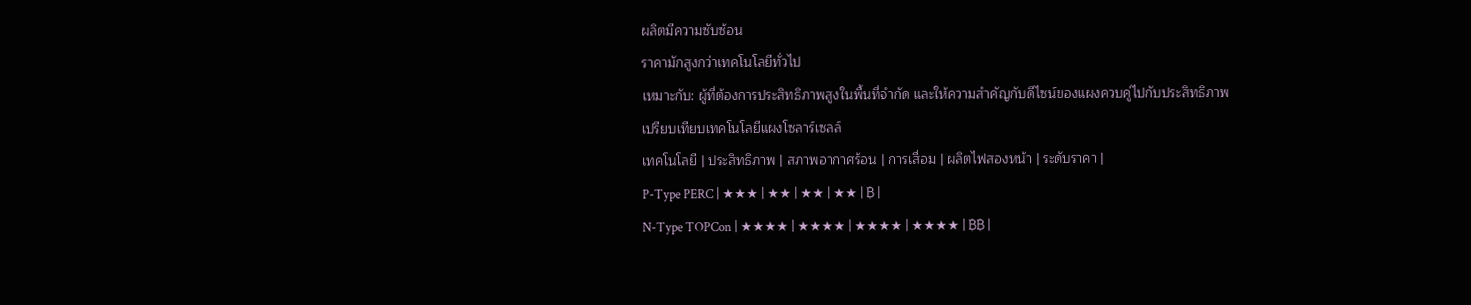ผลิตมีความซับซ้อน
ราคามักสูงกว่าเทคโนโลยีทั่วไป
เหมาะกับ: ผู้ที่ต้องการประสิทธิภาพสูงในพื้นที่จำกัด และให้ความสำคัญกับดีไซน์ของแผงควบคู่ไปกับประสิทธิภาพ
เปรียบเทียบเทคโนโลยีแผงโซลาร์เซลล์
เทคโนโลยี | ประสิทธิภาพ | สภาพอากาศร้อน | การเสื่อม | ผลิตไฟสองหน้า | ระดับราคา |
P-Type PERC | ★★★ | ★★ | ★★ | ★★ | ฿ |
N-Type TOPCon | ★★★★ | ★★★★ | ★★★★ | ★★★★ | ฿฿ |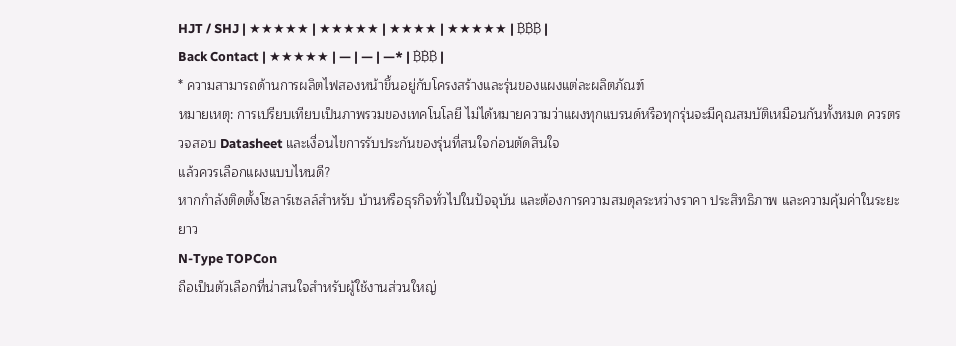HJT / SHJ | ★★★★★ | ★★★★★ | ★★★★ | ★★★★★ | ฿฿฿ |
Back Contact | ★★★★★ | — | — | —* | ฿฿฿ |
* ความสามารถด้านการผลิตไฟสองหน้าขึ้นอยู่กับโครงสร้างและรุ่นของแผงแต่ละผลิตภัณฑ์
หมายเหตุ: การเปรียบเทียบเป็นภาพรวมของเทคโนโลยี ไม่ได้หมายความว่าแผงทุกแบรนด์หรือทุกรุ่นจะมีคุณสมบัติเหมือนกันทั้งหมด ควรตรวจสอบ Datasheet และเงื่อนไขการรับประกันของรุ่นที่สนใจก่อนตัดสินใจ
แล้วควรเลือกแผงแบบไหนดี?
หากกำลังติดตั้งโซลาร์เซลล์สำหรับ บ้านหรือธุรกิจทั่วไปในปัจจุบัน และต้องการความสมดุลระหว่างราคา ประสิทธิภาพ และความคุ้มค่าในระยะยาว
N-Type TOPCon
ถือเป็นตัวเลือกที่น่าสนใจสำหรับผู้ใช้งานส่วนใหญ่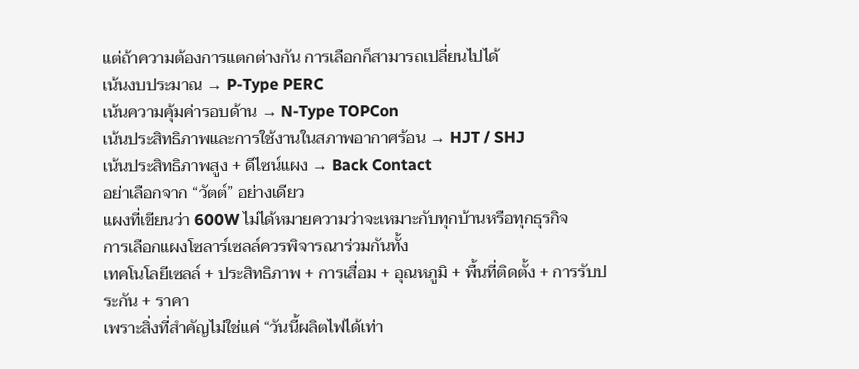แต่ถ้าความต้องการแตกต่างกัน การเลือกก็สามารถเปลี่ยนไปได้
เน้นงบประมาณ → P-Type PERC
เน้นความคุ้มค่ารอบด้าน → N-Type TOPCon
เน้นประสิทธิภาพและการใช้งานในสภาพอากาศร้อน → HJT / SHJ
เน้นประสิทธิภาพสูง + ดีไซน์แผง → Back Contact
อย่าเลือกจาก “วัตต์” อย่างเดียว
แผงที่เขียนว่า 600W ไม่ได้หมายความว่าจะเหมาะกับทุกบ้านหรือทุกธุรกิจ
การเลือกแผงโซลาร์เซลล์ควรพิจารณาร่วมกันทั้ง
เทคโนโลยีเซลล์ + ประสิทธิภาพ + การเสื่อม + อุณหภูมิ + พื้นที่ติดตั้ง + การรับประกัน + ราคา
เพราะสิ่งที่สำคัญไม่ใช่แค่ “วันนี้ผลิตไฟได้เท่า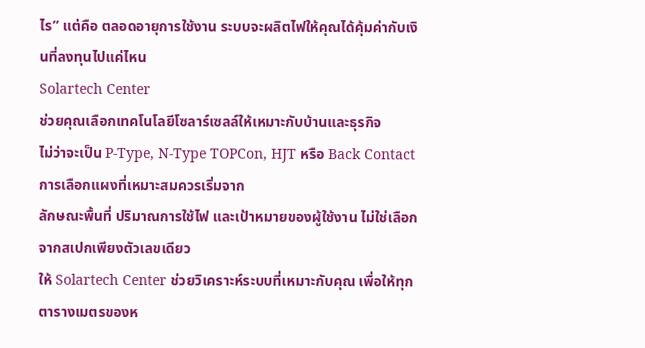ไร” แต่คือ ตลอดอายุการใช้งาน ระบบจะผลิตไฟให้คุณได้คุ้มค่ากับเงินที่ลงทุนไปแค่ไหน
Solartech Center
ช่วยคุณเลือกเทคโนโลยีโซลาร์เซลล์ให้เหมาะกับบ้านและธุรกิจ
ไม่ว่าจะเป็น P-Type, N-Type TOPCon, HJT หรือ Back Contact การเลือกแผงที่เหมาะสมควรเริ่มจาก
ลักษณะพื้นที่ ปริมาณการใช้ไฟ และเป้าหมายของผู้ใช้งาน ไม่ใช่เลือกจากสเปกเพียงตัวเลขเดียว
ให้ Solartech Center ช่วยวิเคราะห์ระบบที่เหมาะกับคุณ เพื่อให้ทุกตารางเมตรของห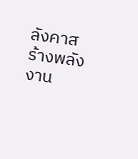ลังคาสร้างพลังงาน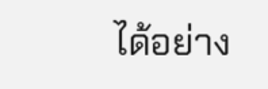ได้อย่าง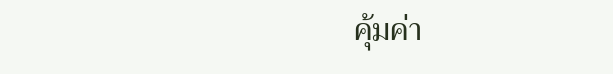คุ้มค่า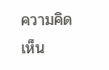ความคิดเห็น